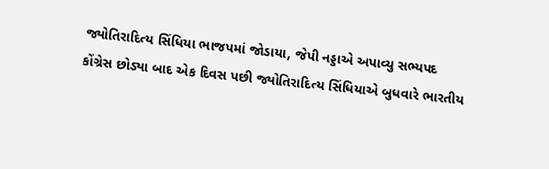જ્યોતિરાદિત્ય સિંધિયા ભાજપમાં જોડાયા, જેપી નડ્ડાએ અપાવ્યુ સભ્યપદ
કોંગ્રેસ છોડ્યા બાદ એક દિવસ પછી જ્યોતિરાદિત્ય સિંધિયાએ બુધવારે ભારતીય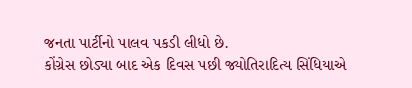જનતા પાર્ટીનો પાલવ પકડી લીધો છે.
કોંગ્રેસ છોડ્યા બાદ એક દિવસ પછી જ્યોતિરાદિત્ય સિંધિયાએ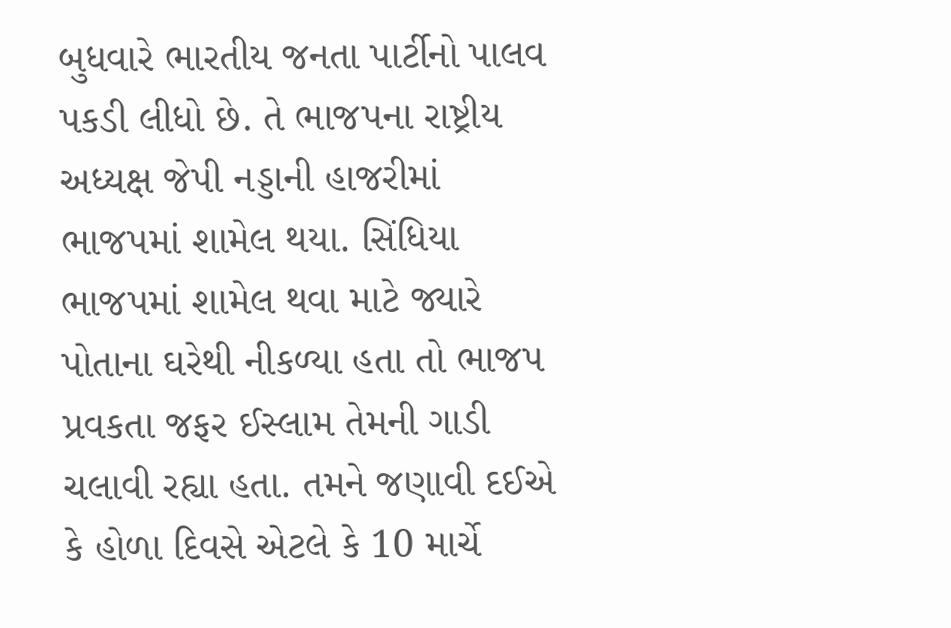બુધવારે ભારતીય જનતા પાર્ટીનો પાલવ પકડી લીધો છે. તે ભાજપના રાષ્ટ્રીય અધ્યક્ષ જેપી નડ્ડાની હાજરીમાં ભાજપમાં શામેલ થયા. સિંધિયા ભાજપમાં શામેલ થવા માટે જ્યારે પોતાના ઘરેથી નીકળ્યા હતા તો ભાજપ પ્રવકતા જફર ઈસ્લામ તેમની ગાડી ચલાવી રહ્યા હતા. તમને જણાવી દઈએ કે હોળા દિવસે એટલે કે 10 માર્ચે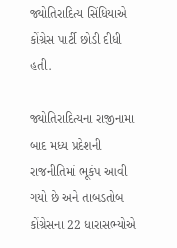જ્યોતિરાદિત્ય સિંધિયાએ કોંગ્રેસ પાર્ટી છોડી દીધી હતી.

જ્યોતિરાદિત્યના રાજીનામા બાદ મધ્ય પ્રદેશની રાજનીતિમાં ભૂકંપ આવી ગયો છે અને તાબડતોબ કોંગ્રેસના 22 ધારાસભ્યોએ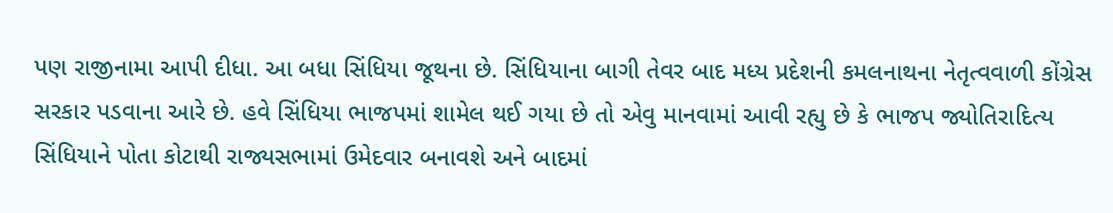પણ રાજીનામા આપી દીધા. આ બધા સિંધિયા જૂથના છે. સિંધિયાના બાગી તેવર બાદ મધ્ય પ્રદેશની કમલનાથના નેતૃત્વવાળી કોંગ્રેસ સરકાર પડવાના આરે છે. હવે સિંધિયા ભાજપમાં શામેલ થઈ ગયા છે તો એવુ માનવામાં આવી રહ્યુ છે કે ભાજપ જ્યોતિરાદિત્ય સિંધિયાને પોતા કોટાથી રાજ્યસભામાં ઉમેદવાર બનાવશે અને બાદમાં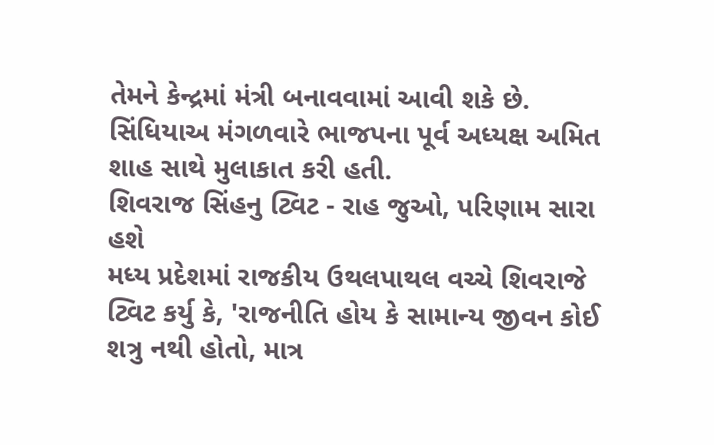તેમને કેન્દ્રમાં મંત્રી બનાવવામાં આવી શકે છે. સિંધિયાઅ મંગળવારે ભાજપના પૂર્વ અધ્યક્ષ અમિત શાહ સાથે મુલાકાત કરી હતી.
શિવરાજ સિંહનુ ટ્વિટ - રાહ જુઓ, પરિણામ સારા હશે
મધ્ય પ્રદેશમાં રાજકીય ઉથલપાથલ વચ્ચે શિવરાજે ટ્વિટ કર્યુ કે, 'રાજનીતિ હોય કે સામાન્ય જીવન કોઈ શત્રુ નથી હોતો, માત્ર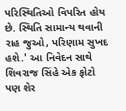પરિસ્થિતિઓ વિપરિત હોય છે. સ્થિતિ સામાન્ય થવાની રાહ જુઓ, પરિણામ સુખદ હશે.' આ નિવેદન સાથે શિવરાજ સિંહે એક ફોટો પણ શેર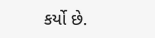કર્યો છે.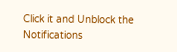Click it and Unblock the Notifications